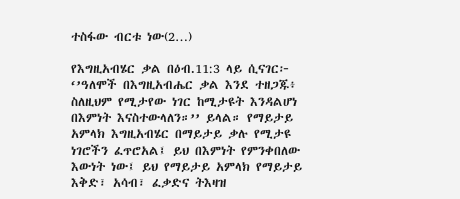ተስፋው ብርቱ ነው(2…)

የእግዚአብሄር ቃል በዕብ.11:3 ላይ ሲናገር፦ ‘’ዓለሞች በእግዚአብሔር ቃል እንደ ተዘጋጁ፥ ስለዚህም የሚታየው ነገር ከሚታዩት እንዳልሆነ በእምነት እናስተውላለን።’’ ይላል። የማይታይ አምላክ እግዚአብሄር በማይታይ ቃሉ የሚታዩ ነገሮችን ፈጥሮአል፤ ይህ በእምነት የምንቀበለው እውነት ነው፤ ይህ የማይታይ አምላክ የማይታይ እቅድ፣ አሳብ፣ ፈቃድና ትእዛዝ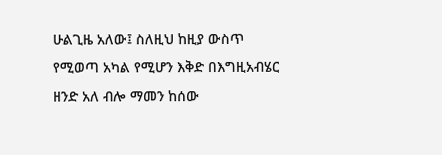ሁልጊዜ አለው፤ ስለዚህ ከዚያ ውስጥ የሚወጣ አካል የሚሆን እቅድ በእግዚአብሄር ዘንድ አለ ብሎ ማመን ከሰው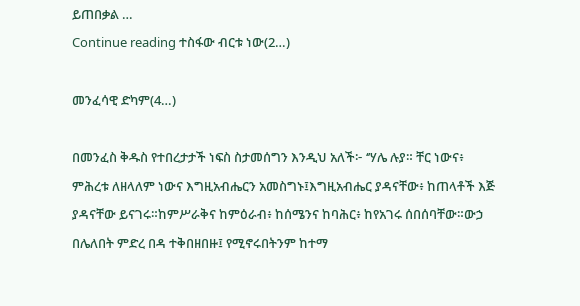ይጠበቃል …
Continue reading ተስፋው ብርቱ ነው(2…)

መንፈሳዊ ድካም(4…)

በመንፈስ ቅዱስ የተበረታታች ነፍስ ስታመሰግን እንዲህ አለች፦ ‘’ሃሌ ሉያ። ቸር ነውና፥ ምሕረቱ ለዘላለም ነውና እግዚአብሔርን አመስግኑ፤እግዚአብሔር ያዳናቸው፥ ከጠላቶች እጅ ያዳናቸው ይናገሩ።ከምሥራቅና ከምዕራብ፥ ከሰሜንና ከባሕር፥ ከየአገሩ ሰበሰባቸው።ውኃ በሌለበት ምድረ በዳ ተቅበዘበዙ፤ የሚኖሩበትንም ከተማ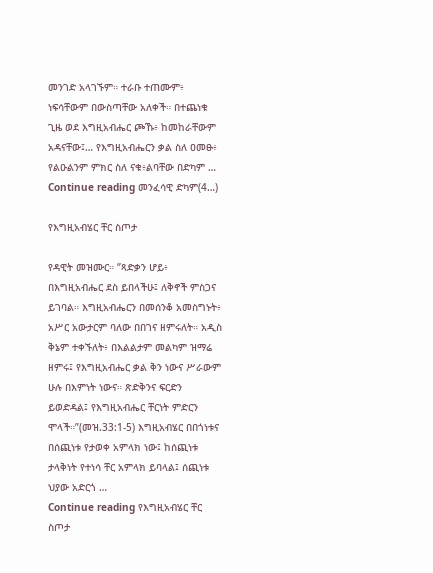መንገድ አላገኙም። ተራቡ ተጠሙም፥ ነፍሳቸውም በውስጣቸው አለቀች። በተጨነቁ ጊዜ ወደ እግዚአብሔር ጮኹ፥ ከመከራቸውም አዳናቸው፤… የእግዚአብሔርን ቃል ስለ ዐመፁ፥ የልዑልንም ምክር ስለ ናቁ፥ልባቸው በድካም …
Continue reading መንፈሳዊ ድካም(4…)

የእግዚአብሄር ቸር ስጦታ

የዳዊት መዝሙር። ‘’ጻድቃን ሆይ፥ በእግዚአብሔር ደስ ይበላችሁ፤ ለቅኖች ምስጋና ይገባል። እግዚአብሔርን በመሰንቆ አመስግኑት፥ አሥር አውታርም ባለው በበገና ዘምሩለት። አዲስ ቅኔም ተቀኙለት፥ በእልልታም መልካም ዝማሬ ዘምሩ፤ የእግዚአብሔር ቃል ቅን ነውና ሥራውም ሁሉ በእምነት ነውና። ጽድቅንና ፍርድን ይወድዳል፤ የእግዚአብሔር ቸርነት ምድርን ሞላች።’’(መዝ.33:1-5) እግዚአብሄር በበጎነቱና በሰጪነቱ የታወቀ አምላክ ነው፤ ከሰጪነቱ ታላቅነት የተነሳ ቸር አምላክ ይባላል፤ ሰጪነቱ ህያው አድርጎ …
Continue reading የእግዚአብሄር ቸር ስጦታ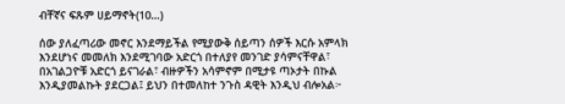ብቸኛና ፍጹም ሀይማኖት(10…)

ሰው ያለፈጣሪው መኖር እንደማይችል የሚያውቅ ሰይጣን ሰዎች እርሱ አምላክ እንደሆነና መመለክ እንደሚገባው አድርጎ በተለያየ መንገድ ያሳምናቸዋል፣ በአገልጋዮቹ አድርጎ ይናገራል፣ ብዙዎችን አሳምኖም በሚታዩ ጣኦታት በኩል እንዲያመልኩት ያደርጋል፤ ይህን በተመለከተ ንጉስ ዳዊት እንዲህ ብሎአል፦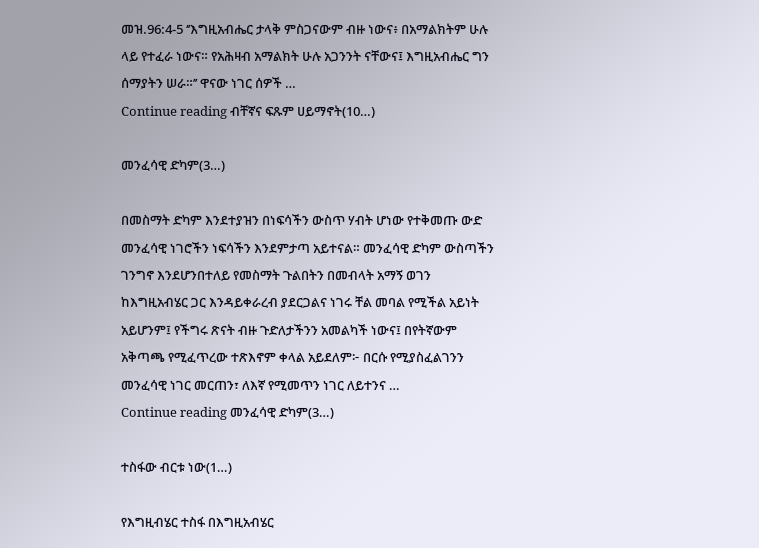መዝ.96:4-5 ‘’እግዚአብሔር ታላቅ ምስጋናውም ብዙ ነውና፥ በአማልክትም ሁሉ ላይ የተፈራ ነውና። የአሕዛብ አማልክት ሁሉ አጋንንት ናቸውና፤ እግዚአብሔር ግን ሰማያትን ሠራ።’’ ዋናው ነገር ሰዎች …
Continue reading ብቸኛና ፍጹም ሀይማኖት(10…)

መንፈሳዊ ድካም(3…)

በመስማት ድካም እንደተያዝን በነፍሳችን ውስጥ ሃብት ሆነው የተቅመጡ ውድ መንፈሳዊ ነገሮችን ነፍሳችን እንደምታጣ አይተናል። መንፈሳዊ ድካም ውስጣችን ገንግኖ እንደሆንበተለይ የመስማት ጉልበትን በመብላት አማኝ ወገን ከእግዚአብሄር ጋር እንዳይቀራረብ ያደርጋልና ነገሩ ቸል መባል የሚችል አይነት አይሆንም፤ የችግሩ ጽናት ብዙ ጉድለታችንን አመልካች ነውና፤ በየትኛውም አቅጣጫ የሚፈጥረው ተጽእኖም ቀላል አይደለም፦ በርሱ የሚያስፈልገንን መንፈሳዊ ነገር መርጠን፣ ለእኛ የሚመጥን ነገር ለይተንና …
Continue reading መንፈሳዊ ድካም(3…)

ተስፋው ብርቱ ነው(1…)

የእግዚብሄር ተስፋ በእግዚአብሄር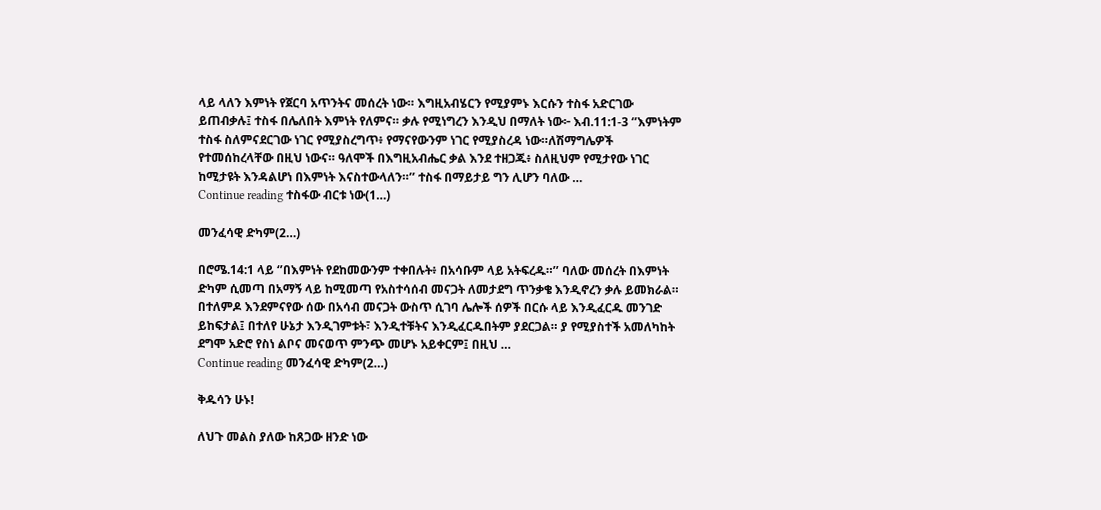ላይ ላለን እምነት የጀርባ አጥንትና መሰረት ነው። እግዚአብሄርን የሚያምኑ እርሱን ተስፋ አድርገው ይጠብቃሉ፤ ተስፋ በሌለበት እምነት የለምና። ቃሉ የሚነግረን እንዲህ በማለት ነው፦ እብ.11:1-3 ‘’እምነትም ተስፋ ስለምናደርገው ነገር የሚያስረግጥ፥ የማናየውንም ነገር የሚያስረዳ ነው።ለሽማግሌዎች የተመሰከረላቸው በዚህ ነውና። ዓለሞች በእግዚአብሔር ቃል እንደ ተዘጋጁ፥ ስለዚህም የሚታየው ነገር ከሚታዩት እንዳልሆነ በእምነት እናስተውላለን።’’ ተስፋ በማይታይ ግን ሊሆን ባለው …
Continue reading ተስፋው ብርቱ ነው(1…)

መንፈሳዊ ድካም(2…)

በሮሜ.14:1 ላይ ‘’በእምነት የደከመውንም ተቀበሉት፥ በአሳቡም ላይ አትፍረዱ።’’ ባለው መሰረት በእምነት ድካም ሲመጣ በአማኝ ላይ ከሚመጣ የአስተሳሰብ መናጋት ለመታደግ ጥንቃቄ እንዲኖረን ቃሉ ይመክራል። በተለምዶ እንደምናየው ሰው በአሳብ መናጋት ውስጥ ሲገባ ሌሎች ሰዎች በርሱ ላይ እንዲፈርዱ መንገድ ይከፍታል፤ በተለየ ሁኔታ እንዲገምቱት፣ እንዲተቹትና እንዲፈርዱበትም ያደርጋል። ያ የሚያስተች አመለካከት ደግሞ አድሮ የስነ ልቦና መናወጥ ምንጭ መሆኑ አይቀርም፤ በዚህ …
Continue reading መንፈሳዊ ድካም(2…)

ቅዱሳን ሁኑ!

ለህጉ መልስ ያለው ከጸጋው ዘንድ ነው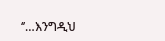‘’…እንግዲህ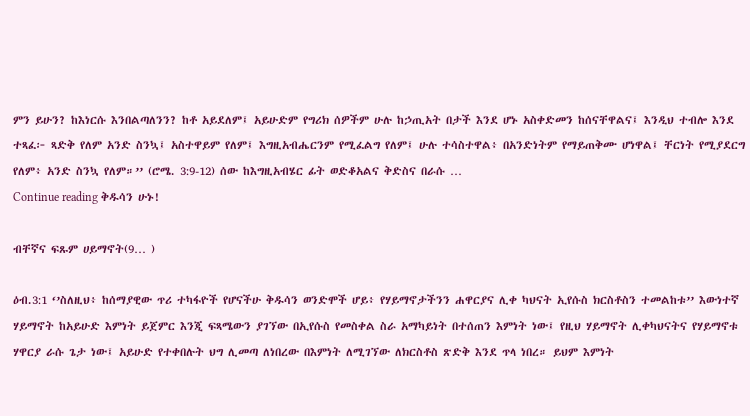ምን ይሁን? ከእነርሱ እንበልጣለንን? ከቶ አይደለም፤ አይሁድም የግሪክ ሰዎችም ሁሉ ከኃጢአት በታች እንደ ሆኑ አስቀድመን ከሰናቸዋልና፤ እንዲህ ተብሎ እንደ ተጻፈ፦ ጻድቅ የለም አንድ ስንኳ፤ አስተዋይም የለም፤ እግዚአብሔርንም የሚፈልግ የለም፤ ሁሉ ተሳስተዋል፥ በአንድነትም የማይጠቅሙ ሆነዋል፤ ቸርነት የሚያደርግ የለም፥ አንድ ስንኳ የለም።’’ (ሮሜ. 3:9-12) ሰው ከእግዚአብሄር ፊት ወድቆአልና ቅድስና በራሱ …
Continue reading ቅዱሳን ሁኑ!

ብቸኛና ፍጹም ሀይማኖት(9… )

ዕብ.3:1 ‘’ስለዚህ፥ ከሰማያዊው ጥሪ ተካፋዮች የሆናችሁ ቅዱሳን ወንድሞች ሆይ፥ የሃይማኖታችንን ሐዋርያና ሊቀ ካህናት ኢየሱስ ክርስቶስን ተመልከቱ’’ እውነተኛ ሃይማኖት ከአይሁድ እምነት ይጀምር እንጂ ፍጻሜውን ያገኘው በኢየሱስ የመስቀል ስራ አማካይነት በተሰጠን እምነት ነው፤ የዚህ ሃይማኖት ሊቀካህናትና የሃይማኖቱ ሃዋርያ ራሱ ጌታ ነው፤ አይሁድ የተቀበሉት ህግ ሊመጣ ለነበረው በእምነት ለሚገኘው ለክርስቶስ ጽድቅ እንደ ጥላ ነበረ። ይህም እምነት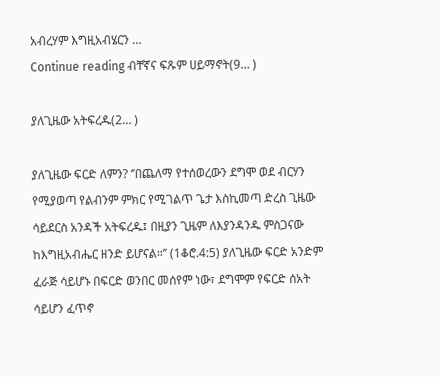አብረሃም እግዚአብሄርን …
Continue reading ብቸኛና ፍጹም ሀይማኖት(9… )

ያለጊዜው አትፍረዱ(2… )

ያለጊዜው ፍርድ ለምን? ‘’በጨለማ የተሰወረውን ደግሞ ወደ ብርሃን የሚያወጣ የልብንም ምክር የሚገልጥ ጌታ እስኪመጣ ድረስ ጊዜው ሳይደርስ አንዳች አትፍረዱ፤ በዚያን ጊዜም ለእያንዳንዱ ምስጋናው ከእግዚአብሔር ዘንድ ይሆናል።’’ (1ቆሮ.4:5) ያለጊዜው ፍርድ አንድም ፈራጅ ሳይሆኑ በፍርድ ወንበር መሰየም ነው፣ ደግሞም የፍርድ ሰአት ሳይሆን ፈጥኖ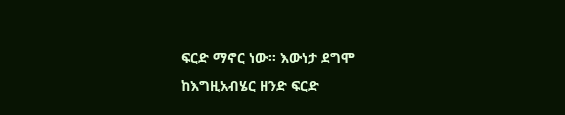ፍርድ ማኖር ነው። እውነታ ደግሞ ከእግዚአብሄር ዘንድ ፍርድ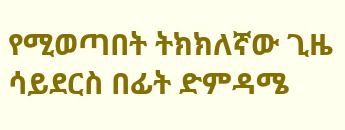የሚወጣበት ትክክለኛው ጊዜ ሳይደርስ በፊት ድምዳሜ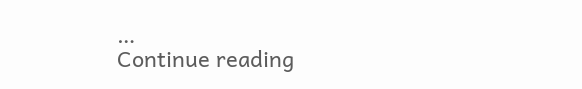…
Continue reading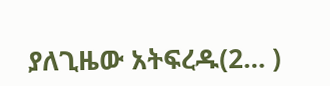ያለጊዜው አትፍረዱ(2… )